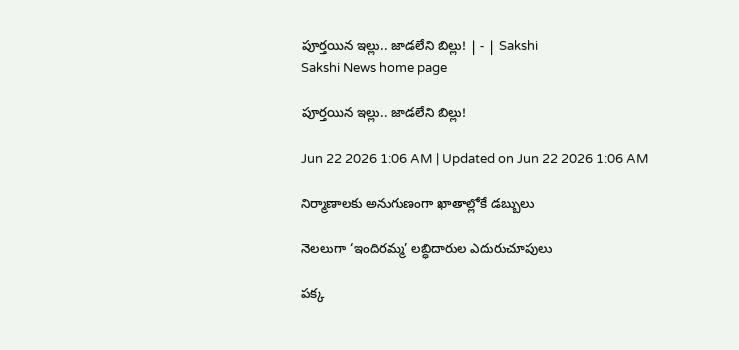పూర్తయిన ఇల్లు.. జాడలేని బిల్లు! | - | Sakshi
Sakshi News home page

పూర్తయిన ఇల్లు.. జాడలేని బిల్లు!

Jun 22 2026 1:06 AM | Updated on Jun 22 2026 1:06 AM

నిర్మాణాలకు అనుగుణంగా ఖాతాల్లోకే డబ్బులు

నెలలుగా ‘ఇందిరమ్మ’ లబ్ధిదారుల ఎదురుచూపులు

పక్క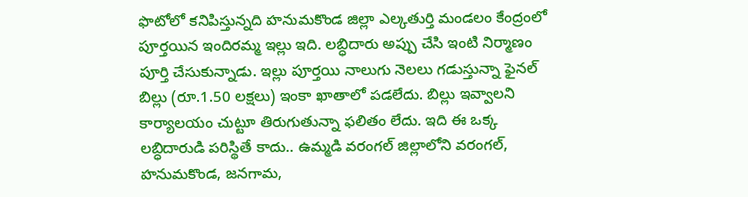ఫొటోలో కనిపిస్తున్నది హనుమకొండ జిల్లా ఎల్కతుర్తి మండలం కేంద్రంలో పూర్తయిన ఇందిరమ్మ ఇల్లు ఇది. లబ్ధిదారు అప్పు చేసి ఇంటి నిర్మాణం పూర్తి చేసుకున్నాడు. ఇల్లు పూర్తయి నాలుగు నెలలు గడుస్తున్నా ఫైనల్‌ బిల్లు (రూ.1.50 లక్షలు) ఇంకా ఖాతాలో పడలేదు. బిల్లు ఇవ్వాలని కార్యాలయం చుట్టూ తిరుగుతున్నా ఫలితం లేదు. ఇది ఈ ఒక్క లబ్ధిదారుడి పరిస్థితే కాదు.. ఉమ్మడి వరంగల్‌ జిల్లాలోని వరంగల్‌, హనుమకొండ, జనగామ,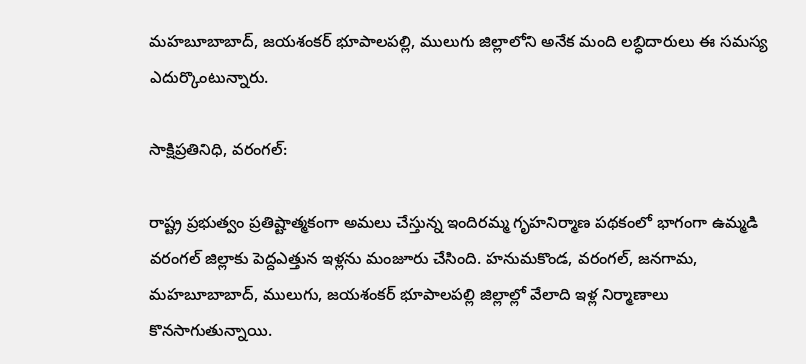మహబూబాబాద్‌, జయశంకర్‌ భూపాలపల్లి, ములుగు జిల్లాలోని అనేక మంది లబ్ధిదారులు ఈ సమస్య ఎదుర్కొంటున్నారు.

సాక్షిప్రతినిధి, వరంగల్‌:

రాష్ట్ర ప్రభుత్వం ప్రతిష్టాత్మకంగా అమలు చేస్తున్న ఇందిరమ్మ గృహనిర్మాణ పథకంలో భాగంగా ఉమ్మడి వరంగల్‌ జిల్లాకు పెద్దఎత్తున ఇళ్లను మంజూరు చేసింది. హనుమకొండ, వరంగల్‌, జనగామ, మహబూబాబాద్‌, ములుగు, జయశంకర్‌ భూపాలపల్లి జిల్లాల్లో వేలాది ఇళ్ల నిర్మాణాలు కొనసాగుతున్నాయి.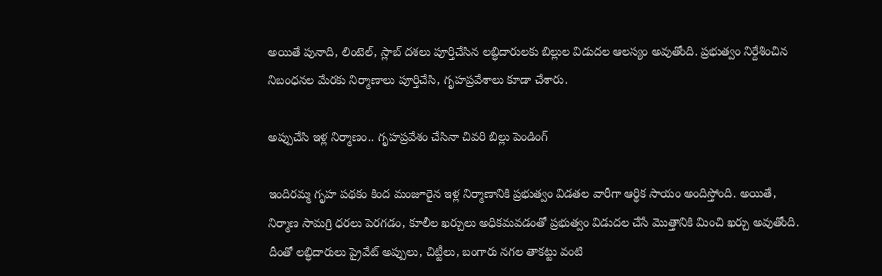అయితే పునాది, లింటెల్‌, స్లాబ్‌ దశలు పూర్తిచేసిన లబ్ధిదారులకు బిల్లుల విడుదల ఆలస్యం అవుతోంది. ప్రభుత్వం నిర్దేశించిన నిబంధనల మేరకు నిర్మాణాలు పూర్తిచేసి, గృహప్రవేశాలు కూడా చేశారు.

అప్పుచేసి ఇళ్ల నిర్మాణం.. గృహప్రవేశం చేసినా చివరి బిల్లు పెండింగ్‌

ఇందిరమ్మ గృహ పథకం కింద మంజూరైన ఇళ్ల నిర్మాణానికి ప్రభుత్వం విడతల వారీగా ఆర్థిక సాయం అందిస్తోంది. అయితే, నిర్మాణ సామగ్రి ధరలు పెరగడం, కూలీల ఖర్చులు అధికమవడంతో ప్రభుత్వం విడుదల చేసే మొత్తానికి మించి ఖర్చు అవుతోంది. దీంతో లబ్ధిదారులు ప్రైవేట్‌ అప్పులు, చిట్టీలు, బంగారు నగల తాకట్టు వంటి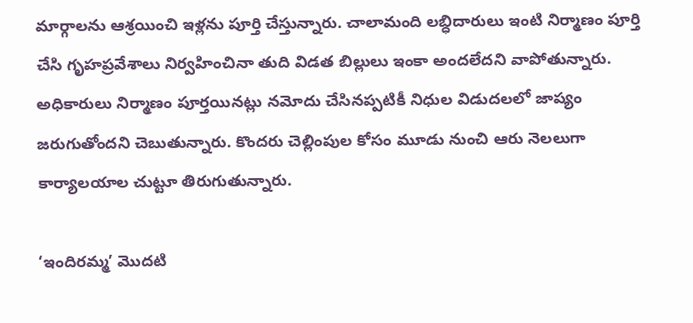మార్గాలను ఆశ్రయించి ఇళ్లను పూర్తి చేస్తున్నారు. చాలామంది లబ్ధిదారులు ఇంటి నిర్మాణం పూర్తి చేసి గృహప్రవేశాలు నిర్వహించినా తుది విడత బిల్లులు ఇంకా అందలేదని వాపోతున్నారు. అధికారులు నిర్మాణం పూర్తయినట్లు నమోదు చేసినప్పటికీ నిధుల విడుదలలో జాప్యం జరుగుతోందని చెబుతున్నారు. కొందరు చెల్లింపుల కోసం మూడు నుంచి ఆరు నెలలుగా కార్యాలయాల చుట్టూ తిరుగుతున్నారు.

‘ఇందిరమ్మ’ మొదటి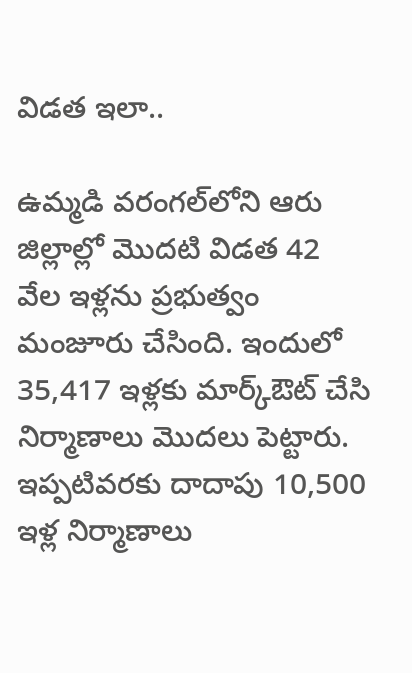విడత ఇలా..

ఉమ్మడి వరంగల్‌లోని ఆరు జిల్లాల్లో మొదటి విడత 42 వేల ఇళ్లను ప్రభుత్వం మంజూరు చేసింది. ఇందులో 35,417 ఇళ్లకు మార్క్‌ఔట్‌ చేసి నిర్మాణాలు మొదలు పెట్టారు. ఇప్పటివరకు దాదాపు 10,500 ఇళ్ల నిర్మాణాలు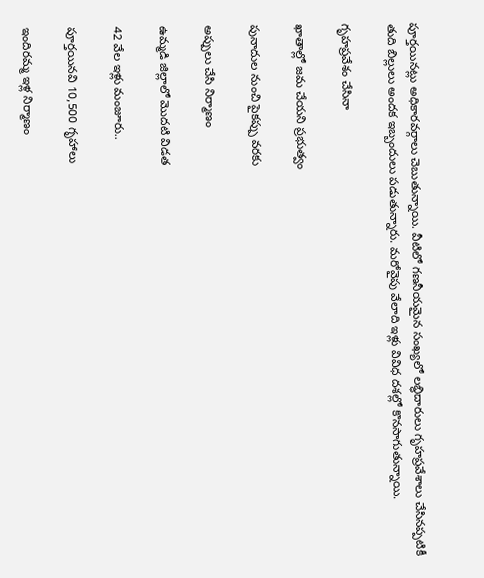పూర్తయినట్లు అధికారవర్గాలు చెబుతున్నాయి. వీటిలో గణనీయమైన సంఖ్యలో లబ్ధిదారులు గృహప్రవేశాలు చేసినప్పటికీ తుది బిల్లులు అందక ఇబ్బందులు పడుతున్నారు. మరోవైపు వేలాది ఇళ్లు వివిధ దశల్లో కొనసాగుతున్నాయి.

గృహప్రవేశం చేసినా

ఖాతాల్లో జమ చేయని ప్రభుత్వం

పునాదుల నుంచి పైకప్పు వరకు

అప్పులు చేసి నిర్మాణం

ఉమ్మడి జిల్లాలో మొదటి విడత

42 వేల ఇళ్లు మంజూరు..

పూర్తయినవి 10,500 గృహాలు

ఇందిరమ్మ ఇళ్ల నిర్మాణం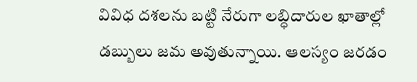వివిధ దశలను బట్టి నేరుగా లబ్ధిదారుల ఖాతాల్లో డబ్బులు జమ అవుతున్నాయి. ఆలస్యం జరడం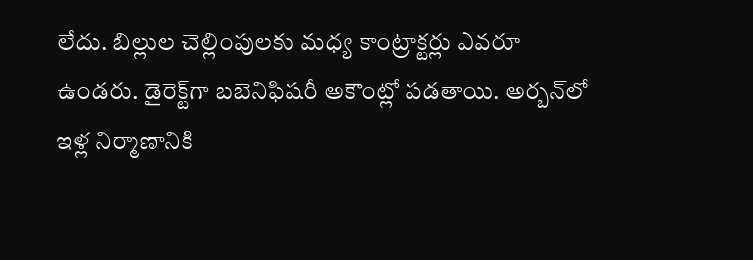లేదు. బిల్లుల చెల్లింపులకు మధ్య కాంట్రాక్టర్లు ఎవరూ ఉండరు. డైరెక్ట్‌గా బబెనిఫిషరీ అకౌంట్లో పడతాయి. అర్బన్‌లో ఇళ్ల నిర్మాణానికి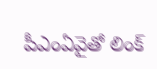పీఎంఏవైతో లింక్‌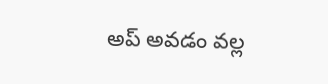అప్‌ అవడం వల్ల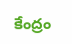కేంద్రం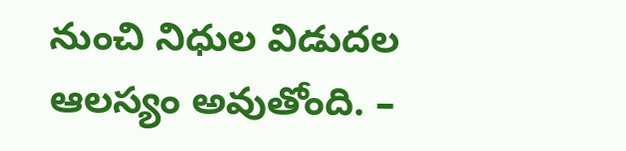నుంచి నిధుల విడుదల ఆలస్యం అవుతోంది. –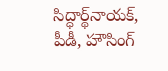సిద్ధార్థ్‌నాయక్‌, పీడీ, హౌసింగ్‌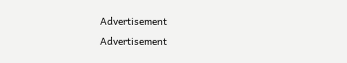Advertisement
Advertisement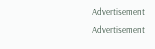Advertisement
Advertisement